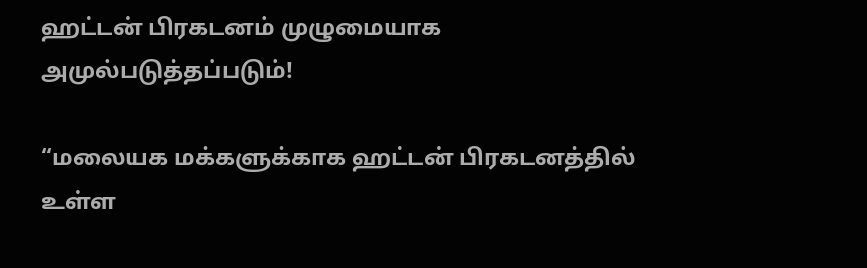ஹட்டன் பிரகடனம் முழுமையாக அமுல்படுத்தப்படும்!

“மலையக மக்களுக்காக ஹட்டன் பிரகடனத்தில் உள்ள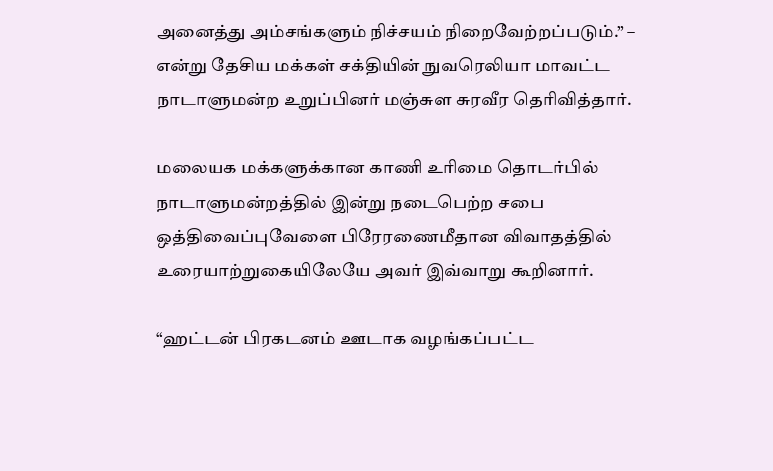அனைத்து அம்சங்களும் நிச்சயம் நிறைவேற்றப்படும்.” – என்று தேசிய மக்கள் சக்தியின் நுவரெலியா மாவட்ட நாடாளுமன்ற உறுப்பினர் மஞ்சுள சுரவீர தெரிவித்தார்.

மலையக மக்களுக்கான காணி உரிமை தொடர்பில் நாடாளுமன்றத்தில் இன்று நடைபெற்ற சபை ஒத்திவைப்புவேளை பிரேரணைமீதான விவாதத்தில் உரையாற்றுகையிலேயே அவர் இவ்வாறு கூறினார்.

“ஹட்டன் பிரகடனம் ஊடாக வழங்கப்பட்ட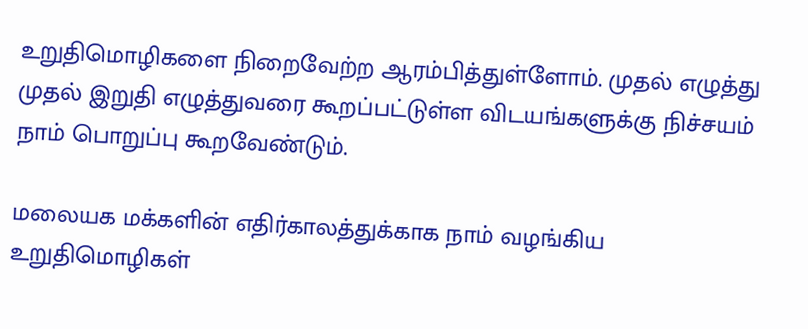உறுதிமொழிகளை நிறைவேற்ற ஆரம்பித்துள்ளோம். முதல் எழுத்து முதல் இறுதி எழுத்துவரை கூறப்பட்டுள்ள விடயங்களுக்கு நிச்சயம் நாம் பொறுப்பு கூறவேண்டும்.

மலையக மக்களின் எதிர்காலத்துக்காக நாம் வழங்கிய உறுதிமொழிகள்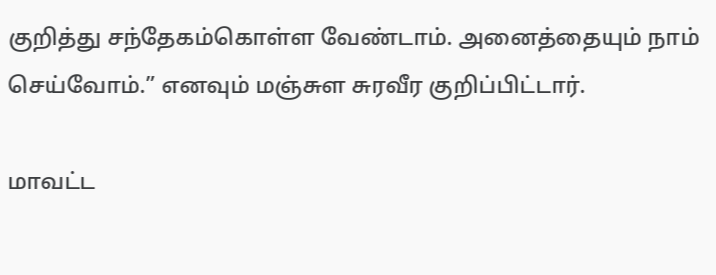குறித்து சந்தேகம்கொள்ள வேண்டாம். அனைத்தையும் நாம் செய்வோம்.” எனவும் மஞ்சுள சுரவீர குறிப்பிட்டார்.

மாவட்ட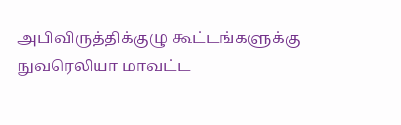அபிவிருத்திக்குழு கூட்டங்களுக்கு நுவரெலியா மாவட்ட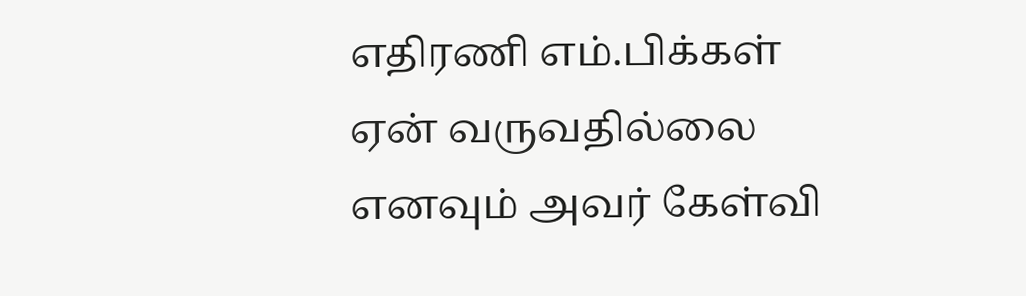எதிரணி எம்.பிக்கள் ஏன் வருவதில்லை எனவும் அவர் கேள்வி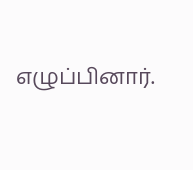எழுப்பினார்.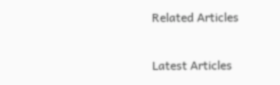Related Articles

Latest Articles